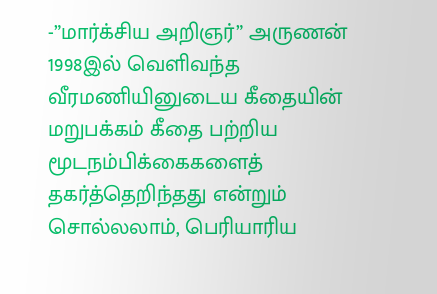-”மார்க்சிய அறிஞர்” அருணன் 1998இல் வெளிவந்த வீரமணியினுடைய கீதையின் மறுபக்கம் கீதை பற்றிய மூடநம்பிக்கைகளைத் தகர்த்தெறிந்தது என்றும் சொல்லலாம், பெரியாரிய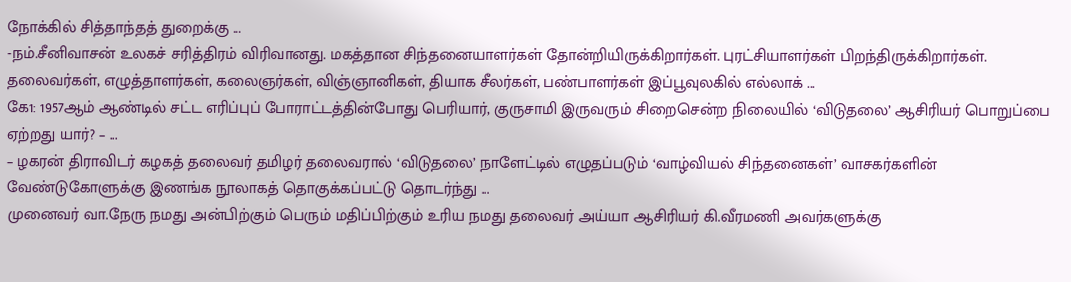நோக்கில் சித்தாந்தத் துறைக்கு ...
-நம்.சீனிவாசன் உலகச் சரித்திரம் விரிவானது. மகத்தான சிந்தனையாளர்கள் தோன்றியிருக்கிறார்கள். புரட்சியாளர்கள் பிறந்திருக்கிறார்கள். தலைவர்கள், எழுத்தாளர்கள், கலைஞர்கள், விஞ்ஞானிகள், தியாக சீலர்கள், பண்பாளர்கள் இப்பூவுலகில் எல்லாக் ...
கே1: 1957ஆம் ஆண்டில் சட்ட எரிப்புப் போராட்டத்தின்போது பெரியார், குருசாமி இருவரும் சிறைசென்ற நிலையில் ‘விடுதலை’ ஆசிரியர் பொறுப்பை ஏற்றது யார்? – ...
– ழகரன் திராவிடர் கழகத் தலைவர் தமிழர் தலைவரால் ‘விடுதலை’ நாளேட்டில் எழுதப்படும் ‘வாழ்வியல் சிந்தனைகள்’ வாசகர்களின் வேண்டுகோளுக்கு இணங்க நூலாகத் தொகுக்கப்பட்டு தொடர்ந்து ...
முனைவர் வா.நேரு நமது அன்பிற்கும் பெரும் மதிப்பிற்கும் உரிய நமது தலைவர் அய்யா ஆசிரியர் கி.வீரமணி அவர்களுக்கு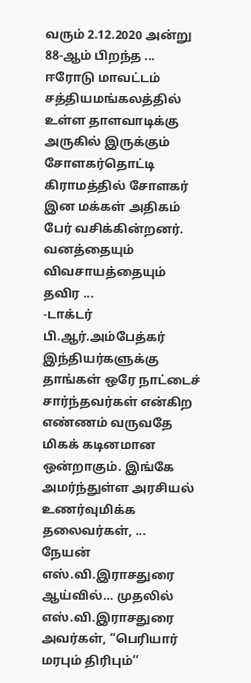வரும் 2.12.2020 அன்று 88-ஆம் பிறந்த ...
ஈரோடு மாவட்டம் சத்தியமங்கலத்தில் உள்ள தாளவாடிக்கு அருகில் இருக்கும் சோளகர்தொட்டி கிராமத்தில் சோளகர் இன மக்கள் அதிகம் பேர் வசிக்கின்றனர். வனத்தையும் விவசாயத்தையும் தவிர ...
-டாக்டர் பி.ஆர்.அம்பேத்கர் இந்தியர்களுக்கு தாங்கள் ஒரே நாட்டைச் சார்ந்தவர்கள் என்கிற எண்ணம் வருவதே மிகக் கடினமான ஒன்றாகும். இங்கே அமர்ந்துள்ள அரசியல் உணர்வுமிக்க தலைவர்கள், ...
நேயன் எஸ்.வி.இராசதுரை ஆய்வில்… முதலில் எஸ்.வி.இராசதுரை அவர்கள், “பெரியார் மரபும் திரிபும்’’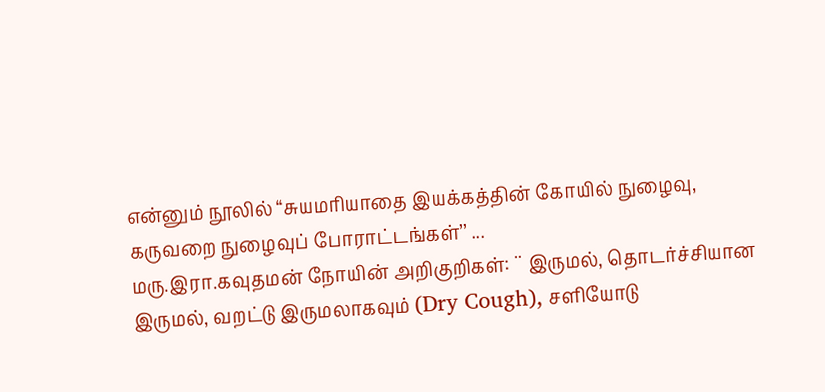என்னும் நூலில் “சுயமரியாதை இயக்கத்தின் கோயில் நுழைவு, கருவறை நுழைவுப் போராட்டங்கள்’’ ...
மரு.இரா.கவுதமன் நோயின் அறிகுறிகள்: ¨ இருமல், தொடர்ச்சியான இருமல், வறட்டு இருமலாகவும் (Dry Cough), சளியோடு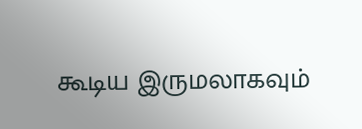கூடிய இருமலாகவும்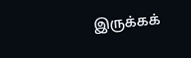இருக்கக்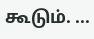கூடும். ...